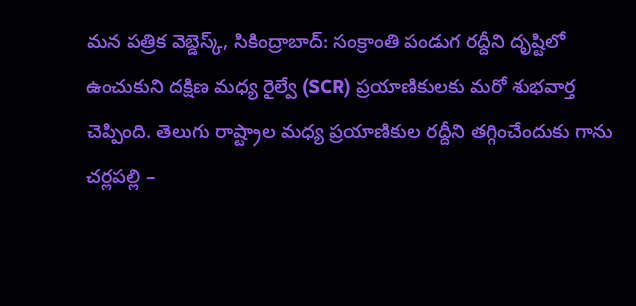మన పత్రిక వెబ్డెస్క్, సికింద్రాబాద్: సంక్రాంతి పండుగ రద్దీని దృష్టిలో ఉంచుకుని దక్షిణ మధ్య రైల్వే (SCR) ప్రయాణికులకు మరో శుభవార్త చెప్పింది. తెలుగు రాష్ట్రాల మధ్య ప్రయాణికుల రద్దీని తగ్గించేందుకు గాను చర్లపల్లి –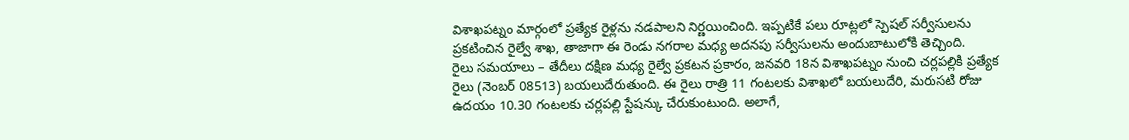విశాఖపట్నం మార్గంలో ప్రత్యేక రైళ్లను నడపాలని నిర్ణయించింది. ఇప్పటికే పలు రూట్లలో స్పెషల్ సర్వీసులను ప్రకటించిన రైల్వే శాఖ, తాజాగా ఈ రెండు నగరాల మధ్య అదనపు సర్వీసులను అందుబాటులోకి తెచ్చింది.
రైలు సమయాలు – తేదీలు దక్షిణ మధ్య రైల్వే ప్రకటన ప్రకారం, జనవరి 18న విశాఖపట్నం నుంచి చర్లపల్లికి ప్రత్యేక రైలు (నెంబర్ 08513) బయలుదేరుతుంది. ఈ రైలు రాత్రి 11 గంటలకు విశాఖలో బయలుదేరి, మరుసటి రోజు ఉదయం 10.30 గంటలకు చర్లపల్లి స్టేషన్కు చేరుకుంటుంది. అలాగే,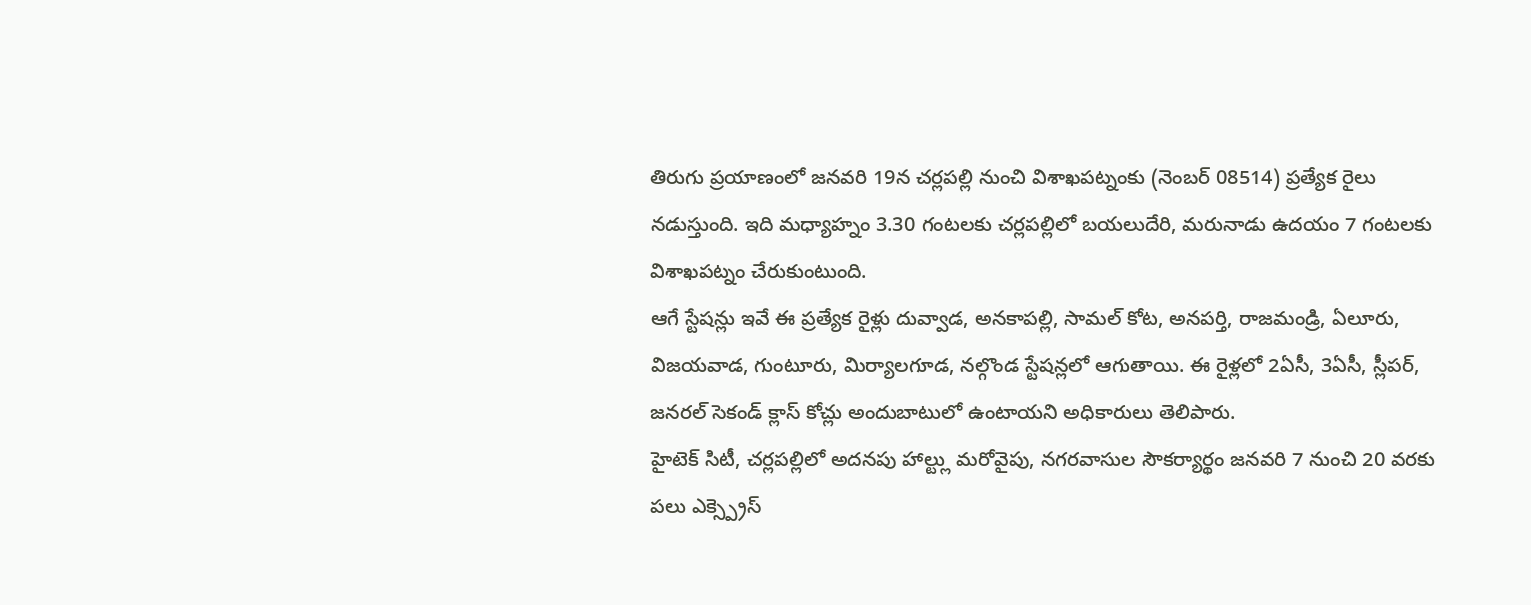తిరుగు ప్రయాణంలో జనవరి 19న చర్లపల్లి నుంచి విశాఖపట్నంకు (నెంబర్ 08514) ప్రత్యేక రైలు నడుస్తుంది. ఇది మధ్యాహ్నం 3.30 గంటలకు చర్లపల్లిలో బయలుదేరి, మరునాడు ఉదయం 7 గంటలకు విశాఖపట్నం చేరుకుంటుంది.
ఆగే స్టేషన్లు ఇవే ఈ ప్రత్యేక రైళ్లు దువ్వాడ, అనకాపల్లి, సామల్ కోట, అనపర్తి, రాజమండ్రి, ఏలూరు, విజయవాడ, గుంటూరు, మిర్యాలగూడ, నల్గొండ స్టేషన్లలో ఆగుతాయి. ఈ రైళ్లలో 2ఏసీ, 3ఏసీ, స్లీపర్, జనరల్ సెకండ్ క్లాస్ కోచ్లు అందుబాటులో ఉంటాయని అధికారులు తెలిపారు.
హైటెక్ సిటీ, చర్లపల్లిలో అదనపు హాల్ట్లు మరోవైపు, నగరవాసుల సౌకర్యార్థం జనవరి 7 నుంచి 20 వరకు పలు ఎక్స్ప్రెస్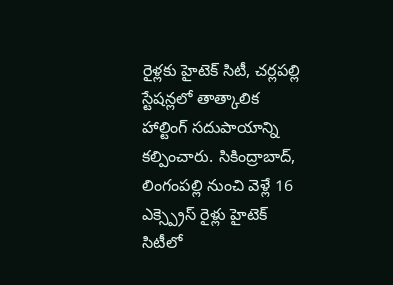రైళ్లకు హైటెక్ సిటీ, చర్లపల్లి స్టేషన్లలో తాత్కాలిక హాల్టింగ్ సదుపాయాన్ని కల్పించారు. సికింద్రాబాద్, లింగంపల్లి నుంచి వెళ్లే 16 ఎక్స్ప్రెస్ రైళ్లు హైటెక్ సిటీలో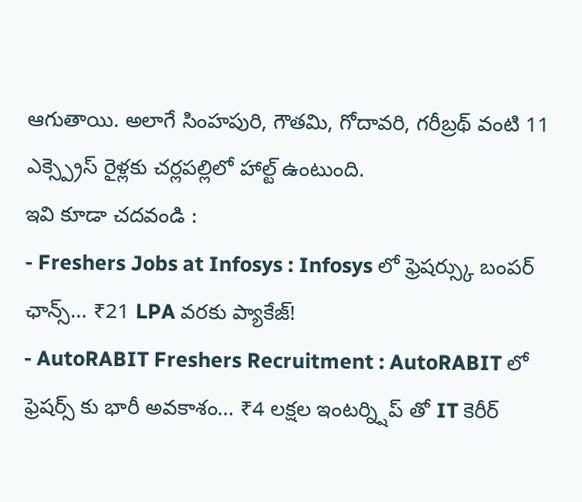ఆగుతాయి. అలాగే సింహపురి, గౌతమి, గోదావరి, గరీబ్రథ్ వంటి 11 ఎక్స్ప్రెస్ రైళ్లకు చర్లపల్లిలో హాల్ట్ ఉంటుంది.
ఇవి కూడా చదవండి :
- Freshers Jobs at Infosys : Infosys లో ఫ్రెషర్స్కు బంపర్ ఛాన్స్… ₹21 LPA వరకు ప్యాకేజ్!
- AutoRABIT Freshers Recruitment : AutoRABIT లో ఫ్రెషర్స్ కు భారీ అవకాశం… ₹4 లక్షల ఇంటర్న్షిప్ తో IT కెరీర్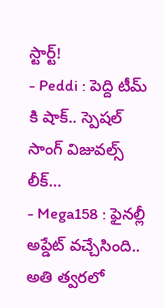స్టార్ట్!
- Peddi : పెద్ది టీమ్ కి షాక్.. స్పెషల్ సాంగ్ విజువల్స్ లీక్…
- Mega158 : ఫైనల్లీ అప్డేట్ వచ్చేసింది.. అతి త్వరలో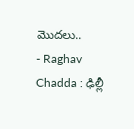మొదలు..
- Raghav Chadda : ఢిల్లీ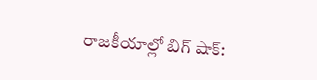రాజకీయాల్లో బిగ్ షాక్: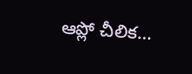ఆప్లో చీలిక…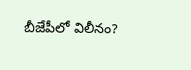బీజేపీలో విలీనం?